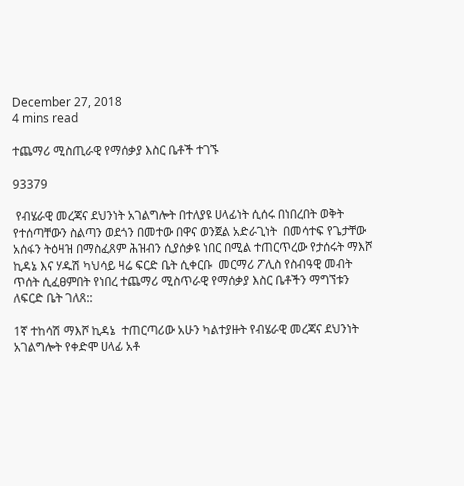December 27, 2018
4 mins read

ተጨማሪ ሚስጢራዊ የማሰቃያ እስር ቤቶች ተገኙ

93379

 የብሄራዊ መረጃና ደህንነት አገልግሎት በተለያዩ ሀላፊነት ሲሰሩ በነበረበት ወቅት የተሰጣቸውን ስልጣን ወደጎን በመተው በዋና ወንጀል አድራጊነት  በመሳተፍ የጌታቸው አሰፋን ትዕዛዝ በማስፈጸም ሕዝብን ሲያሰቃዩ ነበር በሚል ተጠርጥረው የታሰሩት ማእሾ ኪዳኔ እና ሃዱሽ ካህሳይ ዛሬ ፍርድ ቤት ሲቀርቡ  መርማሪ ፖሊስ የስብዓዊ መብት ጥሰት ሲፈፀምበት የነበረ ተጨማሪ ሚስጥራዊ የማሰቃያ እስር ቤቶችን ማግኘቱን ለፍርድ ቤት ገለጸ::

1ኛ ተከሳሽ ማእሾ ኪዳኔ  ተጠርጣሪው አሁን ካልተያዙት የብሄራዊ መረጃና ደህንነት አገልግሎት የቀድሞ ሀላፊ አቶ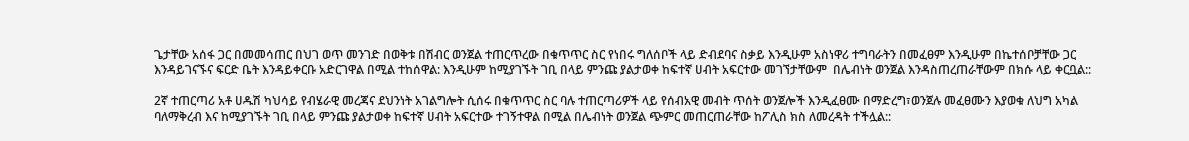ጌታቸው አሰፋ ጋር በመመሳጠር በህገ ወጥ መንገድ በወቅቱ በሽብር ወንጀል ተጠርጥረው በቁጥጥር ስር የነበሩ ግለሰቦች ላይ ድብደባና ስቃይ እንዲሁም አስነዋሪ ተግባራትን በመፈፀም እንዲሁም በኬተሰቦቻቸው ጋር እንዳይገናኙና ፍርድ ቤት እንዳይቀርቡ አድርገዋል በሚል ተከሰዋል: እንዲሁም ከሚያገኙት ገቢ በላይ ምንጩ ያልታወቀ ከፍተኛ ሀብት አፍርተው መገኘታቸውም  በሌብነት ወንጀል እንዳስጠረጠራቸውም በክሱ ላይ ቀርቧል::

2ኛ ተጠርጣሪ አቶ ሀዱሽ ካህሳይ የብሄራዊ መረጃና ደህንነት አገልግሎት ሲሰሩ በቁጥጥር ስር ባሉ ተጠርጣሪዎች ላይ የሰብአዊ መብት ጥሰት ወንጀሎች እንዲፈፀሙ በማድረግ፣ወንጀሉ መፈፀሙን እያወቁ ለህግ አካል ባለማቅረብ እና ከሚያገኙት ገቢ በላይ ምንጩ ያልታወቀ ከፍተኛ ሀብት አፍርተው ተገኝተዋል በሚል በሌብነት ወንጀል ጭምር መጠርጠራቸው ከፖሊስ ክስ ለመረዳት ተችሏል::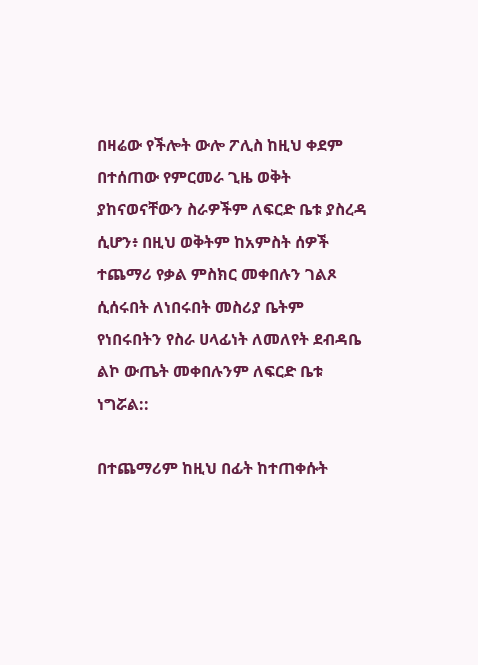በዛሬው የችሎት ውሎ ፖሊስ ከዚህ ቀደም በተሰጠው የምርመራ ጊዜ ወቅት ያከናወናቸውን ስራዎችም ለፍርድ ቤቱ ያስረዳ ሲሆን፥ በዚህ ወቅትም ከአምስት ሰዎች ተጨማሪ የቃል ምስክር መቀበሉን ገልጾ ሲሰሩበት ለነበሩበት መስሪያ ቤትም የነበሩበትን የስራ ሀላፊነት ለመለየት ደብዳቤ ልኮ ውጤት መቀበሉንም ለፍርድ ቤቱ ነግሯል::

በተጨማሪም ከዚህ በፊት ከተጠቀሱት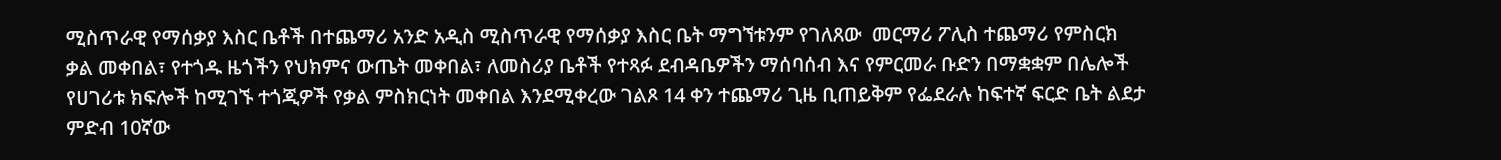ሚስጥራዊ የማሰቃያ እስር ቤቶች በተጨማሪ አንድ አዲስ ሚስጥራዊ የማሰቃያ እስር ቤት ማግኘቱንም የገለጸው  መርማሪ ፖሊስ ተጨማሪ የምስርክ ቃል መቀበል፣ የተጎዱ ዜጎችን የህክምና ውጤት መቀበል፣ ለመስሪያ ቤቶች የተጻፉ ደብዳቤዎችን ማሰባሰብ እና የምርመራ ቡድን በማቋቋም በሌሎች የሀገሪቱ ክፍሎች ከሚገኙ ተጎጂዎች የቃል ምስክርነት መቀበል እንደሚቀረው ገልጾ 14 ቀን ተጨማሪ ጊዜ ቢጠይቅም የፌደራሉ ከፍተኛ ፍርድ ቤት ልደታ ምድብ 10ኛው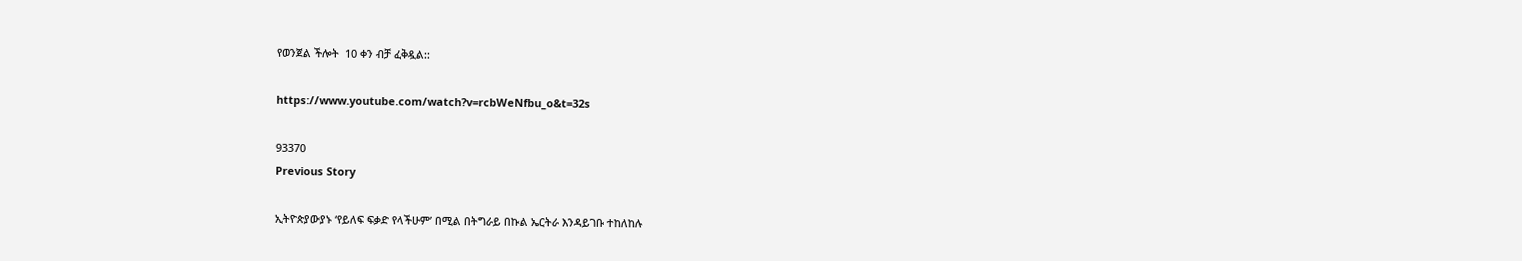የወንጀል ችሎት  10 ቀን ብቻ ፈቅዷል::

https://www.youtube.com/watch?v=rcbWeNfbu_o&t=32s

93370
Previous Story

ኢትዮጵያውያኑ ‘የይለፍ ፍቃድ የላችሁም’ በሚል በትግራይ በኩል ኤርትራ እንዳይገቡ ተከለከሉ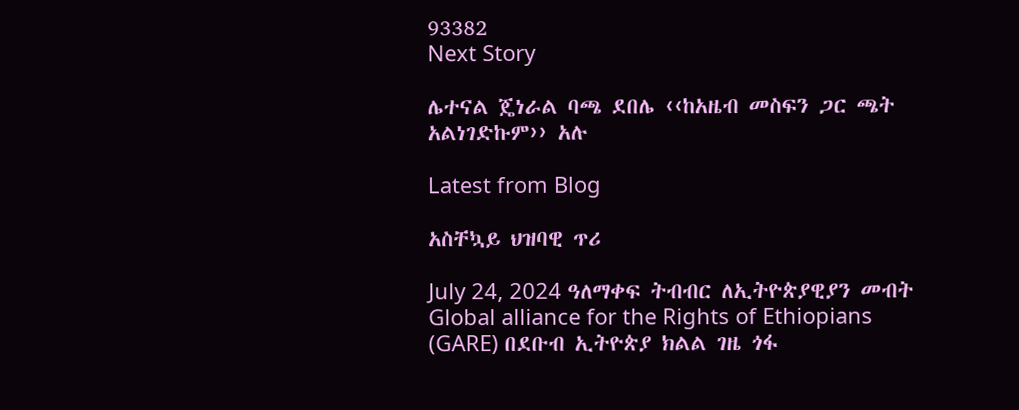93382
Next Story

ሌተናል ጄነራል ባጫ ደበሌ ‹‹ከአዜብ መስፍን ጋር ጫት አልነገድኩም›› አሉ

Latest from Blog

አስቸኳይ ህዝባዊ ጥሪ

July 24, 2024 ዓለማቀፍ ትብብር ለኢትዮጵያዊያን መብት Global alliance for the Rights of Ethiopians (GARE) በደቡብ ኢትዮጵያ ክልል ገዜ ጎፋ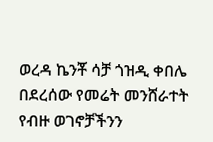ወረዳ ኬንቾ ሳቻ ጎዝዲ ቀበሌ በደረሰው የመሬት መንሸራተት የብዙ ወገኖቻችንን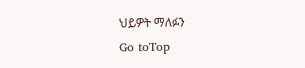ህይዎት ማለፉን
Go toTop